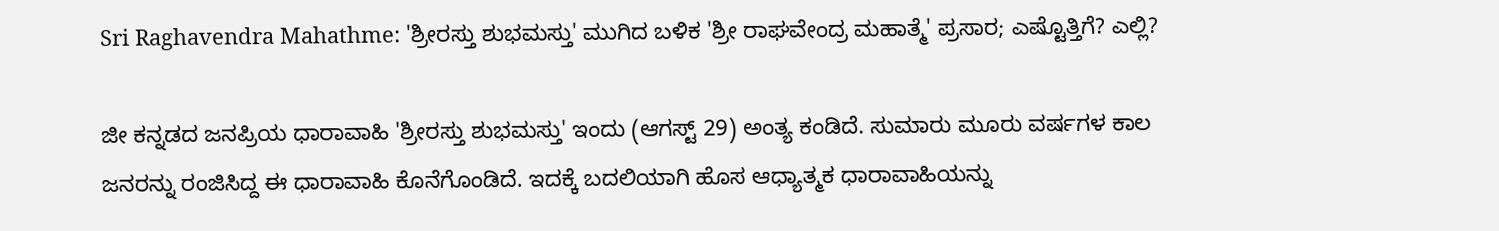Sri Raghavendra Mahathme: 'ಶ್ರೀರಸ್ತು ಶುಭಮಸ್ತು' ಮುಗಿದ ಬಳಿಕ 'ಶ್ರೀ ರಾಘವೇಂದ್ರ ಮಹಾತ್ಮೆ' ಪ್ರಸಾರ; ಎಷ್ಟೊತ್ತಿಗೆ? ಎಲ್ಲಿ?

ಜೀ ಕನ್ನಡದ ಜನಪ್ರಿಯ ಧಾರಾವಾಹಿ 'ಶ್ರೀರಸ್ತು ಶುಭಮಸ್ತು' ಇಂದು (ಆಗಸ್ಟ್ 29) ಅಂತ್ಯ ಕಂಡಿದೆ. ಸುಮಾರು ಮೂರು ವರ್ಷಗಳ ಕಾಲ ಜನರನ್ನು ರಂಜಿಸಿದ್ದ ಈ ಧಾರಾವಾಹಿ ಕೊನೆಗೊಂಡಿದೆ. ಇದಕ್ಕೆ ಬದಲಿಯಾಗಿ ಹೊಸ ಆಧ್ಯಾತ್ಮಕ ಧಾರಾವಾಹಿಯನ್ನು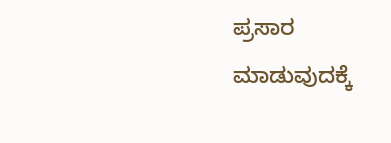ಪ್ರಸಾರ ಮಾಡುವುದಕ್ಕೆ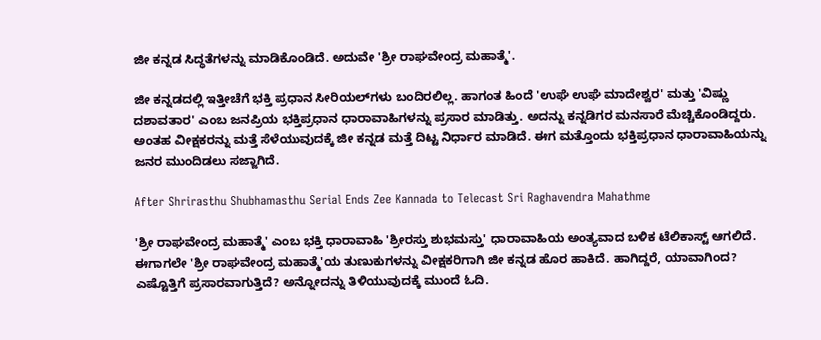ಜೀ ಕನ್ನಡ ಸಿದ್ಧತೆಗಳನ್ನು ಮಾಡಿಕೊಂಡಿದೆ. ಅದುವೇ 'ಶ್ರೀ ರಾಘವೇಂದ್ರ ಮಹಾತ್ಮೆ'.

ಜೀ ಕನ್ನಡದಲ್ಲಿ ಇತ್ತೀಚೆಗೆ ಭಕ್ತಿ ಪ್ರಧಾನ ಸೀರಿಯಲ್‌ಗಳು ಬಂದಿರಲಿಲ್ಲ. ಹಾಗಂತ ಹಿಂದೆ 'ಉಘೆ ಉಘೆ ಮಾದೇಶ್ವರ' ಮತ್ತು 'ವಿಷ್ಣು ದಶಾವತಾರ' ಎಂಬ ಜನಪ್ರಿಯ ಭಕ್ತಿಪ್ರಧಾನ ಧಾರಾವಾಹಿಗಳನ್ನು ಪ್ರಸಾರ ಮಾಡಿತ್ತು. ಅದನ್ನು ಕನ್ನಡಿಗರ ಮನಸಾರೆ ಮೆಚ್ಚಿಕೊಂಡಿದ್ದರು. ಅಂತಹ ವೀಕ್ಷಕರನ್ನು ಮತ್ತೆ ಸೆಳೆಯುವುದಕ್ಕೆ ಜೀ ಕನ್ನಡ ಮತ್ತೆ ದಿಟ್ಟ ನಿರ್ಧಾರ ಮಾಡಿದೆ. ಈಗ ಮತ್ತೊಂದು ಭಕ್ತಿಪ್ರಧಾನ ಧಾರಾವಾಹಿಯನ್ನು ಜನರ ಮುಂದಿಡಲು ಸಜ್ಜಾಗಿದೆ.

After Shrirasthu Shubhamasthu Serial Ends Zee Kannada to Telecast Sri Raghavendra Mahathme

'ಶ್ರೀ ರಾಘವೇಂದ್ರ ಮಹಾತ್ಮೆ' ಎಂಬ ಭಕ್ತಿ ಧಾರಾವಾಹಿ 'ಶ್ರೀರಸ್ತು ಶುಭಮಸ್ತು' ಧಾರಾವಾಹಿಯ ಅಂತ್ಯವಾದ ಬಳಿಕ ಟೆಲಿಕಾಸ್ಟ್ ಆಗಲಿದೆ. ಈಗಾಗಲೇ 'ಶ್ರೀ ರಾಘವೇಂದ್ರ ಮಹಾತ್ಮೆ'ಯ ತುಣುಕುಗಳನ್ನು ವೀಕ್ಷಕರಿಗಾಗಿ ಜೀ ಕನ್ನಡ ಹೊರ ಹಾಕಿದೆ. ಹಾಗಿದ್ದರೆ, ಯಾವಾಗಿಂದ? ಎಷ್ಟೊತ್ತಿಗೆ ಪ್ರಸಾರವಾಗುತ್ತಿದೆ? ಅನ್ನೋದನ್ನು ತಿಳಿಯುವುದಕ್ಕೆ ಮುಂದೆ ಓದಿ.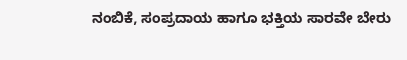ನಂಬಿಕೆ, ಸಂಪ್ರದಾಯ ಹಾಗೂ ಭಕ್ತಿಯ ಸಾರವೇ ಬೇರು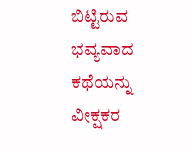ಬಿಟ್ಟಿರುವ ಭವ್ಯವಾದ ಕಥೆಯನ್ನು ವೀಕ್ಷಕರ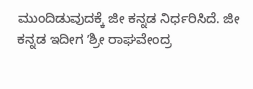ಮುಂದಿಡುವುದಕ್ಕೆ ಜೀ ಕನ್ನಡ ನಿರ್ಧರಿಸಿದೆ. ಜೀ ಕನ್ನಡ ಇದೀಗ ʼಶ್ರೀ ರಾಘವೇಂದ್ರ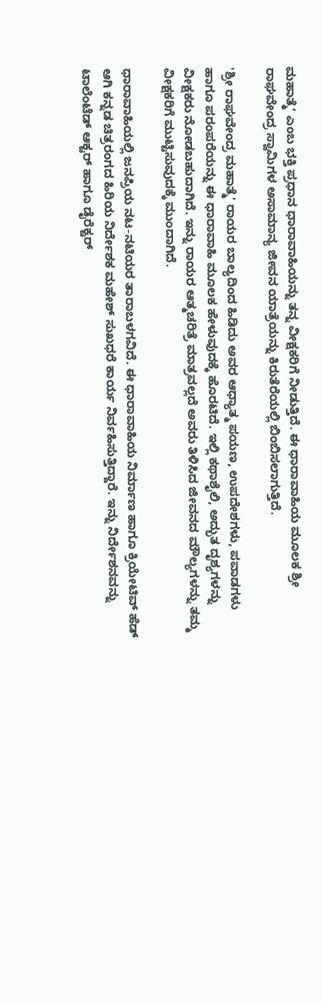ಮಹಾತ್ಮೆʼ ಎಂಬ ಭಕ್ತಿ ಪ್ರಧಾನ ಧಾರಾವಾಹಿಯನ್ನು ತನ್ನ ವೀಕ್ಷಕರಿಗೆ ನೀಡುತ್ತಿದೆ. ಈ ಧಾರಾವಾಹಿಯ ಮೂಲಕ ಶ್ರೀ ರಾಘವೇಂದ್ರ ಸ್ವಾಮಿಗಳ ಅಸಾಮಾನ್ಯ ಜೀವನ ಯಾತ್ರೆಯನ್ನು ಕಿರುತೆರೆಯಲ್ಲಿ ಬಿಂಬಿಸಲಾಗುತ್ತಿದೆ.

'ಶ್ರೀ ರಾಘವೇಂದ್ರ ಮಹಾತ್ಮೆ' ರಾಯರ ಬಾಲ್ಯದಿಂದ ಹಿಡಿದು ಅವರ ಆಧ್ಯಾತ್ಮ ಪಯಣ, ಉಪದೇಶಗಳು, ಪವಾಡಗಳು ಹಾಗೂ ಪರಂಪರೆಯನ್ನು ಈ ಧಾರಾವಾಹಿ ಮೂಲಕ ಹೇಳುವುದಕ್ಕೆ ಹೊರಟಿದೆ. ಇಲ್ಲಿ ಕಥಾಶೈಲಿ, ಅದ್ಭುತ ದೃಶ್ಯಗಳನ್ನು ವೀಕ್ಷಕರು ನೋಡಬಹುದಾಗಿದೆ. ಇನ್ನು ರಾಯರ ಆತ್ಮಚರಿತ್ರೆ ಮಾತ್ರವಲ್ಲದೆ ಅವರು ತಿಳಿಸಿದ ಜೀವನದ ಮೌಲ್ಯಗಳನ್ನು ತಮ್ಮ ವೀಕ್ಷಕರಿಗೆ ಮುಟ್ಟಿಸುವುದಕ್ಕೆ ಮುಂದಾಗಿದೆ.

ಧಾರಾವಾಹಿಯಲ್ಲಿ ಜನಪ್ರಿಯ ನಟ-ನಟಿಯರ ತಾರಾಬಳಗವಿದೆ. ಈ ಧಾರಾವಾಹಿಯ ನಿರ್ಮಾಣ ಹಾಗೂ ಕ್ರಿಯೇಟಿವ್ ಹೆಡ್ ಆಗಿ ಕನ್ನಡ ಚಿತ್ರರಂಗದ ಹಿರಿಯ ನಿರ್ದೇಶಕ ಮಹೇಶ್ ಸುಖಧರೆ ಕಾರ್ಯ ನಿರ್ವಹಿಸುತ್ತಿದ್ದಾರೆ. ಇನ್ನು ನಿರ್ದೇಶನವನ್ನು ಟಾಲೆಂಟೆಡ್ ಆಕ್ಟರ್ ಹಾಗೂ ಡೈರೆಕ್ಟರ್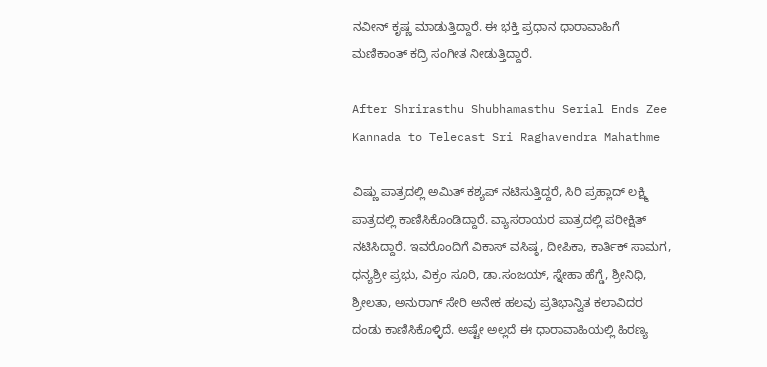ನವೀನ್ ಕೃಷ್ಣ ಮಾಡುತ್ತಿದ್ದಾರೆ. ಈ ಭಕ್ತಿ ಪ್ರಧಾನ ಧಾರಾವಾಹಿಗೆ ಮಣಿಕಾಂತ್ ಕದ್ರಿ ಸಂಗೀತ ನೀಡುತ್ತಿದ್ದಾರೆ.

After Shrirasthu Shubhamasthu Serial Ends Zee Kannada to Telecast Sri Raghavendra Mahathme

ವಿಷ್ಣು ಪಾತ್ರದಲ್ಲಿ ಅಮಿತ್ ಕಶ್ಯಪ್ ನಟಿಸುತ್ತಿದ್ದರೆ, ಸಿರಿ ಪ್ರಹ್ಲಾದ್ ಲಕ್ಷ್ಮಿ ಪಾತ್ರದಲ್ಲಿ ಕಾಣಿಸಿಕೊಂಡಿದ್ದಾರೆ. ವ್ಯಾಸರಾಯರ ಪಾತ್ರದಲ್ಲಿ ಪರೀಕ್ಷಿತ್ ನಟಿಸಿದ್ದಾರೆ. ಇವರೊಂದಿಗೆ ವಿಕಾಸ್ ವಸಿಷ್ಠ, ದೀಪಿಕಾ, ಕಾರ್ತಿಕ್ ಸಾಮಗ, ಧನ್ಯಶ್ರೀ ಪ್ರಭು, ವಿಕ್ರಂ ಸೂರಿ, ಡಾ.ಸಂಜಯ್, ಸ್ನೇಹಾ ಹೆಗ್ಡೆ, ಶ್ರೀನಿಧಿ, ಶ್ರೀಲತಾ, ಅನುರಾಗ್ ಸೇರಿ ಅನೇಕ ಹಲವು ಪ್ರತಿಭಾನ್ವಿತ ಕಲಾವಿದರ ದಂಡು ಕಾಣಿಸಿಕೊಳ್ಳಿದೆ. ಅಷ್ಟೇ ಅಲ್ಲದೆ ಈ ಧಾರಾವಾಹಿಯಲ್ಲಿ ಹಿರಣ್ಯ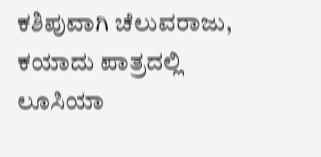ಕಶಿಪುವಾಗಿ ಚೆಲುವರಾಜು, ಕಯಾದು ಪಾತ್ರದಲ್ಲಿ ಲೂಸಿಯಾ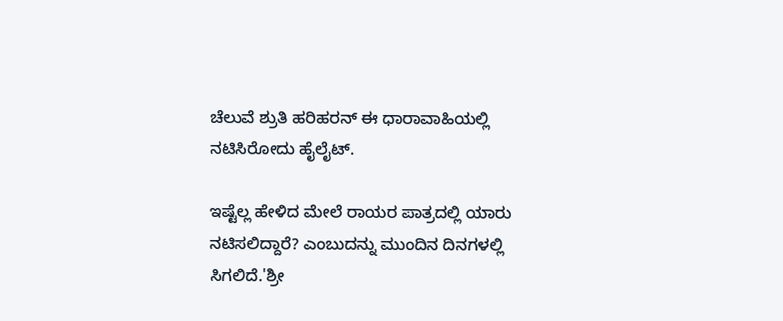ಚೆಲುವೆ ಶ್ರುತಿ ಹರಿಹರನ್ ಈ ಧಾರಾವಾಹಿಯಲ್ಲಿ ನಟಿಸಿರೋದು ಹೈಲೈಟ್.

ಇಷ್ಟೆಲ್ಲ ಹೇಳಿದ ಮೇಲೆ ರಾಯರ ಪಾತ್ರದಲ್ಲಿ ಯಾರು ನಟಿಸಲಿದ್ದಾರೆ? ಎಂಬುದನ್ನು ಮುಂದಿನ ದಿನಗಳಲ್ಲಿ ಸಿಗಲಿದೆ.'ಶ್ರೀ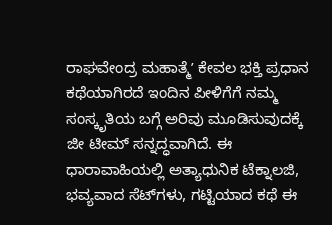ರಾಘವೇಂದ್ರ ಮಹಾತ್ಮೆʼ ಕೇವಲ ಭಕ್ತಿ ಪ್ರಧಾನ ಕಥೆಯಾಗಿರದೆ ಇಂದಿನ ಪೀಳಿಗೆಗೆ ನಮ್ಮ ಸಂಸ್ಕೃತಿಯ ಬಗ್ಗೆ ಅರಿವು ಮೂಡಿಸುವುದಕ್ಕೆ ಜೀ ಟೀಮ್ ಸನ್ನದ್ಧವಾಗಿದೆ. ಈ ಧಾರಾವಾಹಿಯಲ್ಲಿ ಅತ್ಯಾಧುನಿಕ ಟೆಕ್ನಾಲಜಿ, ಭವ್ಯವಾದ ಸೆಟ್‌ಗಳು, ಗಟ್ಟಿಯಾದ ಕಥೆ ಈ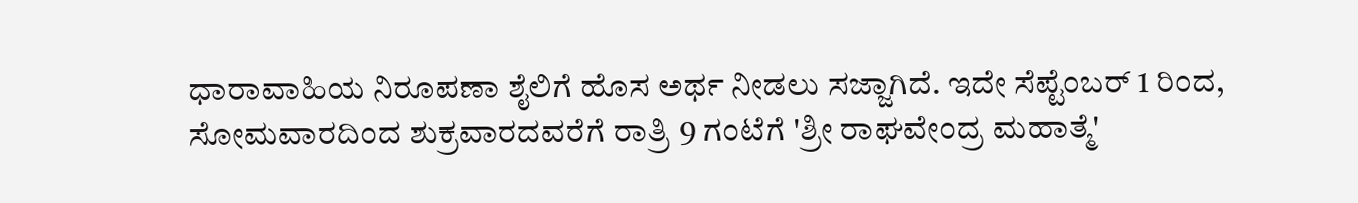ಧಾರಾವಾಹಿಯ ನಿರೂಪಣಾ ಶೈಲಿಗೆ ಹೊಸ ಅರ್ಥ ನೀಡಲು ಸಜ್ಜಾಗಿದೆ. ಇದೇ ಸೆಪ್ಟೆಂಬರ್ 1 ರಿಂದ, ಸೋಮವಾರದಿಂದ ಶುಕ್ರವಾರದವರೆಗೆ ರಾತ್ರಿ 9 ಗಂಟೆಗೆ 'ಶ್ರೀ ರಾಘವೇಂದ್ರ ಮಹಾತ್ಮೆ'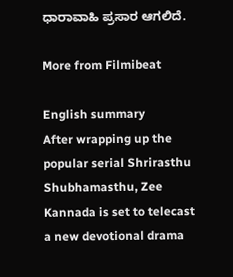ಧಾರಾವಾಹಿ ಪ್ರಸಾರ ಆಗಲಿದೆ.

More from Filmibeat

English summary
After wrapping up the popular serial Shrirasthu Shubhamasthu, Zee Kannada is set to telecast a new devotional drama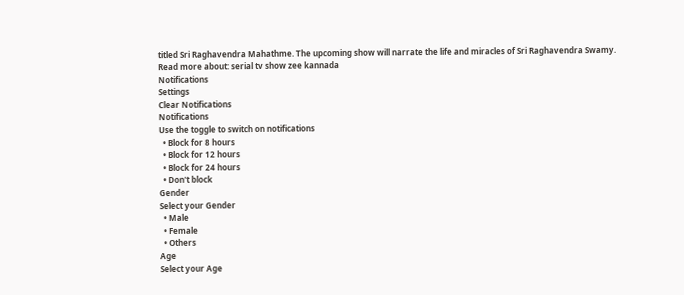titled Sri Raghavendra Mahathme. The upcoming show will narrate the life and miracles of Sri Raghavendra Swamy.
Read more about: serial tv show zee kannada
Notifications
Settings
Clear Notifications
Notifications
Use the toggle to switch on notifications
  • Block for 8 hours
  • Block for 12 hours
  • Block for 24 hours
  • Don't block
Gender
Select your Gender
  • Male
  • Female
  • Others
Age
Select your Age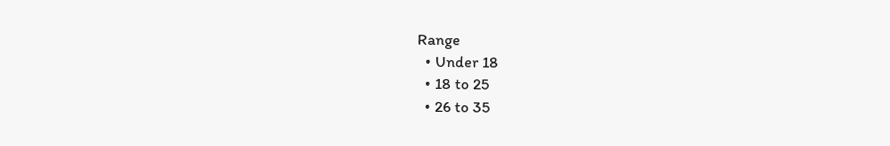Range
  • Under 18
  • 18 to 25
  • 26 to 35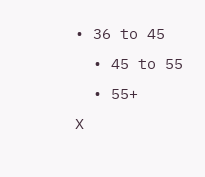• 36 to 45
  • 45 to 55
  • 55+
X